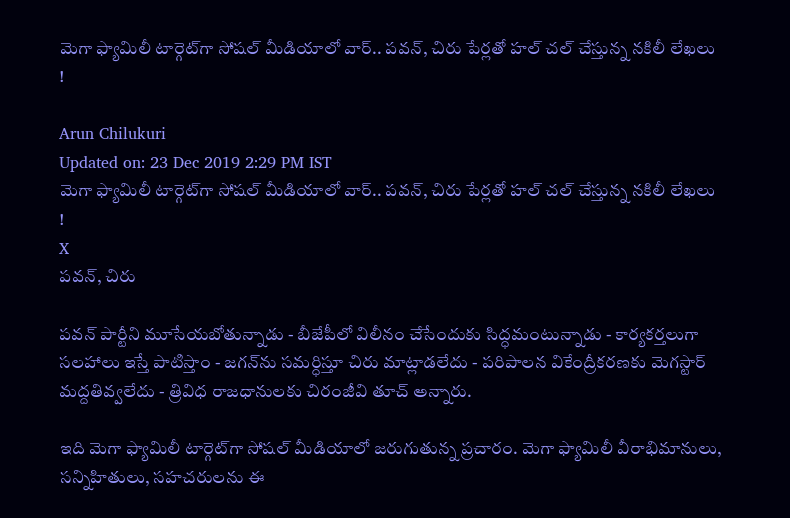మెగా ఫ్యామిలీ టార్గెట్‌గా సోషల్ మీడియాలో వార్‌.. పవన్, చిరు పేర్లతో హల్ చల్ చేస్తున్న నకిలీ లేఖలు !

Arun Chilukuri
Updated on: 23 Dec 2019 2:29 PM IST
మెగా ఫ్యామిలీ టార్గెట్‌గా సోషల్ మీడియాలో వార్‌.. పవన్, చిరు పేర్లతో హల్ చల్ చేస్తున్న నకిలీ లేఖలు !
X
పవన్, చిరు

పవన్ పార్టీని మూసేయబోతున్నాడు - బీజేపీలో విలీనం చేసేందుకు సిద్ధమంటున్నాడు - కార్యకర్తలుగా సలహాలు ఇస్తే పాటిస్తాం - జగన్‌ను సమర్ధిస్తూ చిరు మాట్లాడలేదు - పరిపాలన వికేంద్రీకరణకు మెగస్టార్ మద్దతివ్వలేదు - త్రివిధ రాజధానులకు చిరంజీవి తూచ్ అన్నారు.

ఇది మెగా ఫ్యామిలీ టార్గెట్‌గా సోషల్ మీడియాలో జరుగుతున్న ప్రచారం. మెగా ఫ్యామిలీ వీరాభిమానులు, సన్నిహితులు, సహచరులను ఈ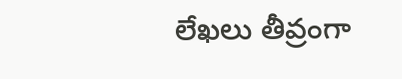లేఖలు తీవ్రంగా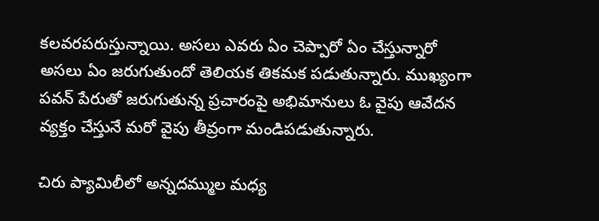కలవరపరుస్తున్నాయి. అసలు ఎవరు ఏం చెప్పారో ఏం చేస్తున్నారో అసలు ఏం జరుగుతుందో తెలియక తికమక పడుతున్నారు. ముఖ్యంగా పవన్ పేరుతో జరుగుతున్న ప్రచారంపై అభిమానులు ఓ వైపు ఆవేదన వ్యక్తం చేస్తునే మరో వైపు తీవ్రంగా మండిపడుతున్నారు.

చిరు ప్యామిలీలో అన్నదమ్ముల మధ్య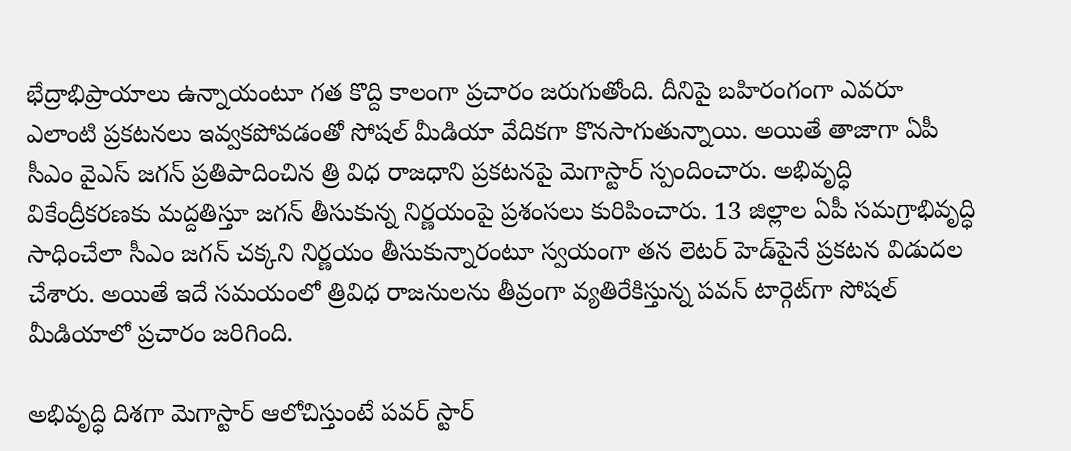భేద్రాభిప్రాయాలు ఉన్నాయంటూ గత కొద్ది కాలంగా ప్రచారం జరుగుతోంది. దీనిపై బహిరంగంగా ఎవరూ ఎలాంటి ప్రకటనలు ఇవ్వకపోవడంతో సోషల్ మీడియా వేదికగా కొనసాగుతున్నాయి. అయితే తాజాగా ఏపీ సీఎం వైఎస్ జగన్ ప్రతిపాదించిన త్రి విధ రాజధాని ప్రకటనపై మెగాస్టార్ స్పందించారు. అభివృద్ధి వికేంద్రీకరణకు మద్దతిస్తూ జగన్ తీసుకున్న నిర్ణయంపై ప్రశంసలు కురిపించారు. 13 జిల్లాల ఏపీ సమగ్రాభివృద్ధి సాధించేలా సీఎం జగన్ చక్కని నిర్ణయం తీసుకున్నారంటూ స్వయంగా తన లెటర్‌ హెడ్‌పైనే ప్రకటన విడుదల చేశారు. అయితే ఇదే సమయంలో త్రివిధ రాజనులను తీవ్రంగా వ్యతిరేకిస్తున్న పవన్ టార్గెట్‌గా సోషల్ మీడియాలో ప్రచారం జరిగింది.

అభివృద్ధి దిశగా మెగాస్టార్ ఆలోచిస్తుంటే పవర్ స్టార్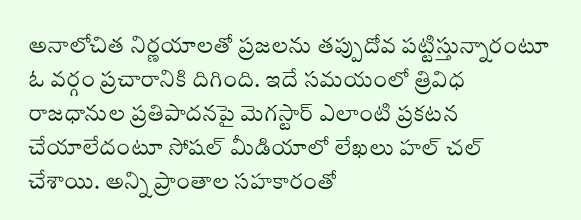అనాలోచిత నిర్ణయాలతో ప్రజలను తప్పుదోవ పట్టిస్తున్నారంటూ ఓ వర్గం ప్రచారానికి దిగింది. ఇదే సమయంలో త్రివిధ రాజధానుల ప్రతిపాదనపై మెగస్టార్ ఎలాంటి ప్రకటన చేయాలేదంటూ సోషల్ మీడియాలో లేఖలు హల్ చల్ చేశాయి. అన్ని ప్రాంతాల సహకారంతో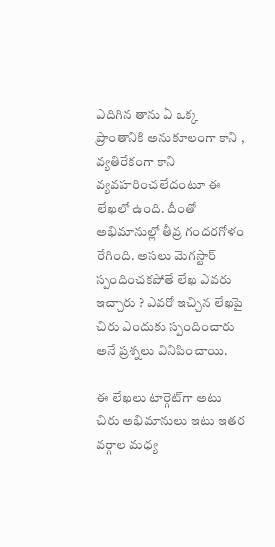ఎదిగిన తాను ఏ ఒక్క ప్రాంతానికి అనుకూలంగా కాని , వ్యతిరేకంగా కాని వ్యవహరించలేదంటూ ఈ లేఖలో ఉంది. దీంతో అభిమానుల్లో తీవ్ర గందరగోళం రేగింది. అసలు మెగస్టార్ స్పందించకపోతే లేఖ ఎవరు ఇచ్చారు ? ఎవరో ఇచ్చిన లేఖపై చిరు ఎందుకు స్పందించారు అనే ప్రశ్నలు వినిపించాయి.

ఈ లేఖలు టార్గెట్‌గా అటు చిరు అభిమానులు ఇటు ఇతర వర్గాల మధ్య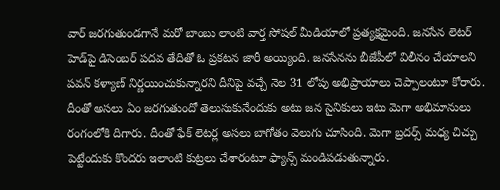వార్‌ జరగుతుండగానే మరో బాంబు లాంటి వార్త సోషల్ మీడియాలో ప్రత్యక్షమైంది. జనసేన లెటర్‌ హెడ్‌పై డిసెంబర్‌ పదవ తేదితో ఓ ప్రకటన జారీ అయ్యింది. జనసేనను బీజేపీలో విలీనం చేయాలని పవన్ కళ్యాణ్ నిర్ణయించుకున్నారని దీనిపై వచ్చే నెల 31 లోపు అభిప్రాయాలు చెప్పాలంటూ కోరారు. దీంతో అసలు ఏం జరగుతుందో తెలుసుకునేందుకు అటు జన సైనికులు ఇటు మెగా అభిమానులు రంగంలోకి దిగారు. దీంతో ఫేక్ లెటర్ల అసలు బాగోతం వెలుగు చూసింది. మెగా బ్రదర్స్ మధ్య చిచ్చు పెట్టేందుకు కొందరు ఇలాంటి కుట్రలు చేశారంటూ ఫ్యాన్స్ మండిపడుతున్నారు.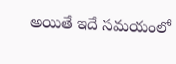అయితే ఇదే సమయంలో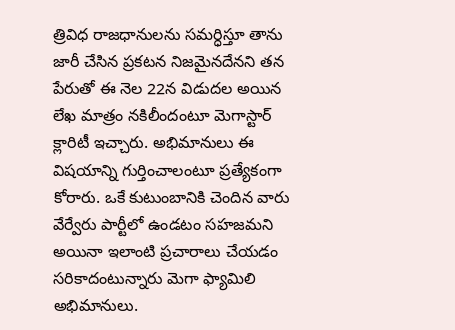త్రివిధ రాజధానులను సమర్ధిస్తూ తాను జారీ చేసిన ప్రకటన నిజమైనదేనని తన పేరుతో ఈ నెల 22న విడుదల అయిన లేఖ మాత్రం నకిలీందంటూ మెగాస్టార్ క్లారిటీ ఇచ్చారు. అభిమానులు ఈ విషయాన్ని గుర్తించాలంటూ ప్రత్యేకంగా కోరారు. ఒకే కుటుంబానికి చెందిన వారు వేర్వేరు పార్టీలో ఉండటం సహజమని అయినా ఇలాంటి ప్రచారాలు చేయడం సరికాదంటున్నారు మెగా ఫ్యామిలి అభిమానులు.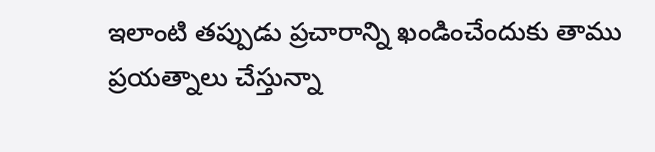ఇలాంటి తప్పుడు ప్రచారాన్ని ఖండించేందుకు తాము ప్రయత్నాలు చేస్తున్నా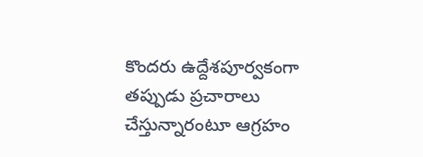కొందరు ఉద్దేశపూర్వకంగా తప్పుడు ప్రచారాలు చేస్తున్నారంటూ ఆగ్రహం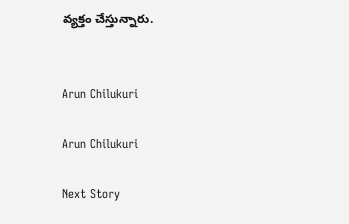వ్యక్తం చేస్తున్నారు.


Arun Chilukuri

Arun Chilukuri

Next Story